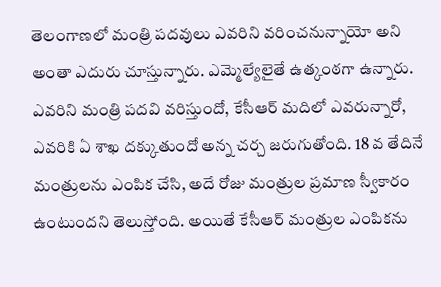తెలంగాణలో మంత్రి పదవులు ఎవరిని వరించనున్నాయో అని అంతా ఎదురు చూస్తున్నారు. ఎమ్మెల్యేలైతే ఉత్కంఠగా ఉన్నారు. ఎవరిని మంత్రి పదవి వరిస్తుందో, కేసీఆర్ మదిలో ఎవరున్నారో, ఎవరికి ఏ శాఖ దక్కుతుందో అన్న చర్చ జరుగుతోంది. 18 వ తేదినే మంత్రులను ఎంపిక చేసి, అదే రోజు మంత్రుల ప్రమాణ స్వీకారం ఉంటుందని తెలుస్తోంది. అయితే కేసీఆర్ మంత్రుల ఎంపికను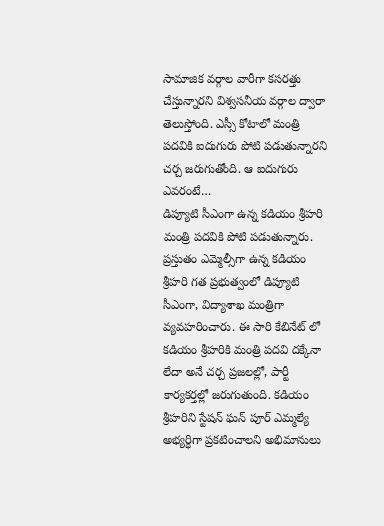సామాజిక వర్గాల వారీగా కసరత్తు చేస్తున్నారని విశ్వసనీయ వర్గాల ద్వారా తెలుస్తోంది. ఎస్సీ కోటాలో మంత్రి పదవికి ఐదుగురు పోటి పడుతున్నారని చర్చ జరుగుతోంది. ఆ ఐదుగురు ఎవరంటే…
డిప్యూటి సీఎంగా ఉన్న కడియం శ్రీహరి మంత్రి పదవికి పోటి పడుతున్నారు. ప్రస్తుతం ఎమ్మెల్సీగా ఉన్న కడియం శ్రీహరి గత ప్రభుత్వంలో డిప్యూటి సీఎంగా, విద్యాశాఖ మంత్రిగా వ్యవహరించారు. ఈ సారి కేబినేట్ లో కడియం శ్రీహరికి మంత్రి పదవి దక్కేనా లేదా అనే చర్చ ప్రజలల్లో, పార్టీ కార్యకర్తల్లో జరుగుతుంది. కడియం శ్రీహరిని స్టేషన్ ఘన్ పూర్ ఎమ్మల్యే అభ్యర్ధిగా ప్రకటించాలని అభిమానులు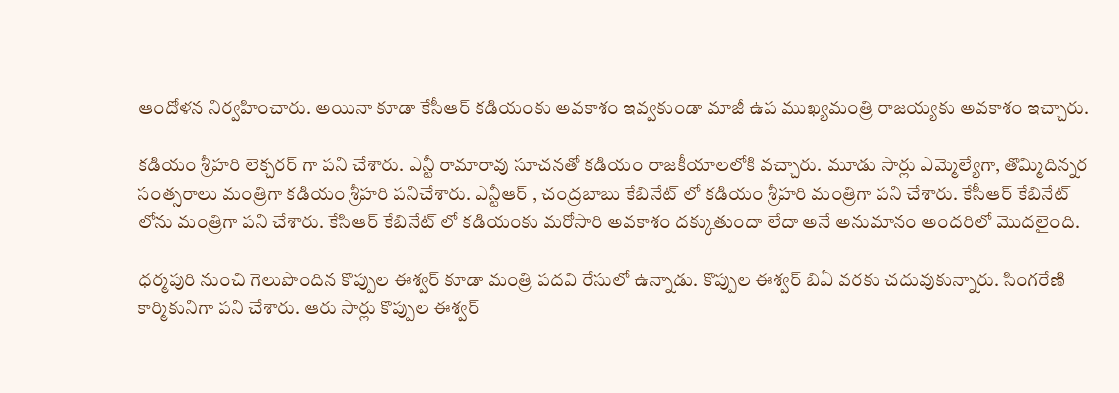ఆందోళన నిర్వహించారు. అయినా కూడా కేసీఆర్ కడియంకు అవకాశం ఇవ్వకుండా మాజీ ఉప ముఖ్యమంత్రి రాజయ్యకు అవకాశం ఇచ్చారు.

కడియం శ్రీహరి లెక్చరర్ గా పని చేశారు. ఎన్టీ రామారావు సూచనతో కడియం రాజకీయాలలోకి వచ్చారు. మూడు సార్లు ఎమ్మెల్యేగా, తొమ్మిదిన్నర సంత్సరాలు మంత్రిగా కడియం శ్రీహరి పనిచేశారు. ఎన్టీఆర్ , చంద్రబాబు కేబినేట్ లో కడియం శ్రీహరి మంత్రిగా పని చేశారు. కేసీఆర్ కేబినేట్ లోను మంత్రిగా పని చేశారు. కేసిఆర్ కేబినేట్ లో కడియంకు మరోసారి అవకాశం దక్కుతుందా లేదా అనే అనుమానం అందరిలో మొదలైంది.

ధర్మపురి నుంచి గెలుపొందిన కొప్పుల ఈశ్వర్ కూడా మంత్రి పదవి రేసులో ఉన్నాడు. కొప్పుల ఈశ్వర్ బిఏ వరకు చదువుకున్నారు. సింగరేణి కార్మికునిగా పని చేశారు. ఆరు సార్లు కొప్పుల ఈశ్వర్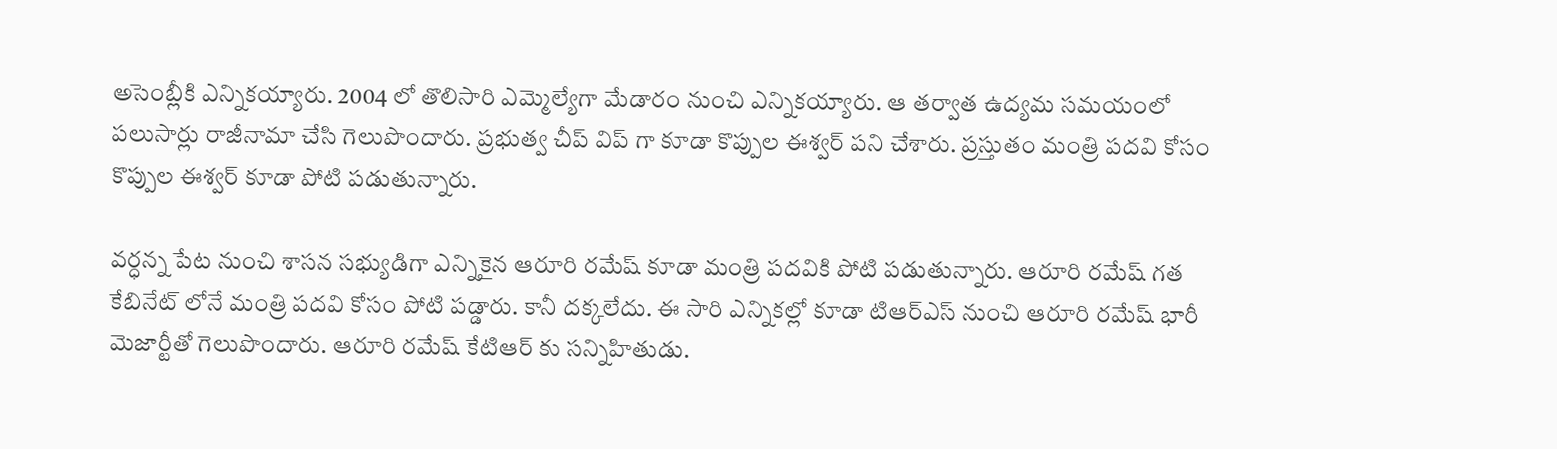అసెంబ్లీకి ఎన్నికయ్యారు. 2004 లో తొలిసారి ఎమ్మెల్యేగా మేడారం నుంచి ఎన్నికయ్యారు. ఆ తర్వాత ఉద్యమ సమయంలో పలుసార్లు రాజీనామా చేసి గెలుపొందారు. ప్రభుత్వ చీప్ విప్ గా కూడా కొప్పుల ఈశ్వర్ పని చేశారు. ప్రస్తుతం మంత్రి పదవి కోసం కొప్పుల ఈశ్వర్ కూడా పోటి పడుతున్నారు.

వర్ధన్న పేట నుంచి శాసన సభ్యుడిగా ఎన్నికైన ఆరూరి రమేష్ కూడా మంత్రి పదవికి పోటి పడుతున్నారు. ఆరూరి రమేష్ గత కేబినేట్ లోనే మంత్రి పదవి కోసం పోటి పడ్డారు. కానీ దక్కలేదు. ఈ సారి ఎన్నికల్లో కూడా టిఆర్ఎస్ నుంచి ఆరూరి రమేష్ భారీ మెజార్టీతో గెలుపొందారు. ఆరూరి రమేష్ కేటిఆర్ కు సన్నిహితుడు.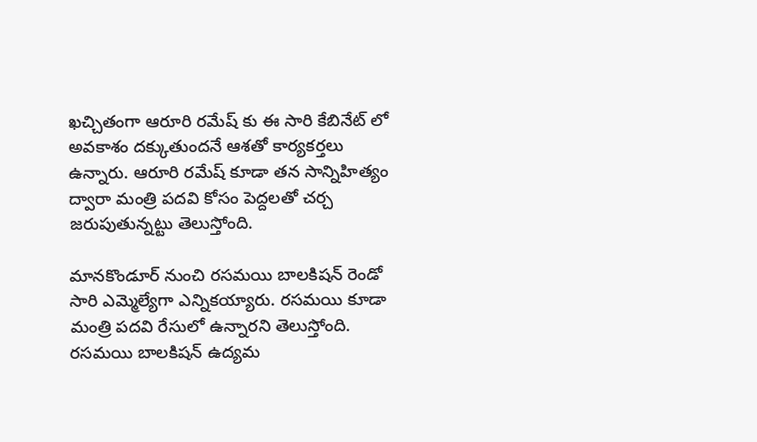ఖచ్చితంగా ఆరూరి రమేష్ కు ఈ సారి కేబినేట్ లో అవకాశం దక్కుతుందనే ఆశతో కార్యకర్తలు ఉన్నారు. ఆరూరి రమేష్ కూడా తన సాన్నిహిత్యం ద్వారా మంత్రి పదవి కోసం పెద్దలతో చర్చ జరుపుతున్నట్టు తెలుస్తోంది.

మానకొండూర్ నుంచి రసమయి బాలకిషన్ రెండో సారి ఎమ్మెల్యేగా ఎన్నికయ్యారు. రసమయి కూడా మంత్రి పదవి రేసులో ఉన్నారని తెలుస్తోంది. రసమయి బాలకిషన్ ఉద్యమ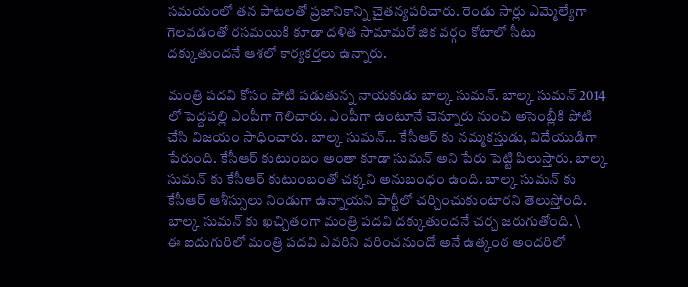సమయంలో తన పాటలతో ప్రజానికాన్ని చైతన్యపరిచారు. రెండు సార్లు ఎమ్మెల్యేగా గెలవడంతో రసమయికి కూడా దళిత సామామరో జిక వర్గం కోటాలో సీటు దక్కుతుందనే ఆశలో కార్యకర్తలు ఉన్నారు.

మంత్రి పదవి కోసం పోటి పడుతున్న నాయకుడు బాల్క సుమన్. బాల్క సుమన్ 2014 లో పెద్దపల్లి ఎంపీగా గెలిచారు. ఎంపీగా ఉంటూనే చెన్నూరు నుంచి అసెంబ్లీకి పోటి చేసి విజయం సాధించారు. బాల్క సుమన్… కేసీఆర్ కు నమ్మకస్తుడు, విదేయుడిగా పేరుంది. కేసీఆర్ కుటుంబం అంతా కూడా సుమన్ అని పేరు పెట్టి పిలుస్తారు. బాల్క సుమన్ కు కేసీఆర్ కుటుంబంతో చక్కని అనుబంధం ఉంది. బాల్క సుమన్ కు కేసీఆర్ ఆశీస్సులు నిండుగా ఉన్నాయని పార్టీలో చర్చించుకుంటారని తెలుస్తోంది. బాల్క సుమన్ కు ఖచ్చితంగా మంత్రి పదవి దక్కుతుందనే చర్చ జరుగుతోంది. \
ఈ ఐదుగురిలో మంత్రి పదవి ఎవరిని వరించనుందో అనే ఉత్కంఠ అందరిలో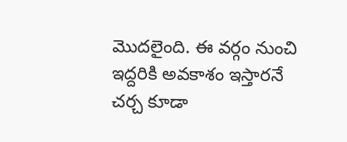మొదలైంది. ఈ వర్గం నుంచి ఇద్దరికి అవకాశం ఇస్తారనే చర్చ కూడా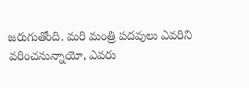జరుగుతోంది. మరి మంత్రి పదవులు ఎవరిని వరించనున్నాయో, ఎవరు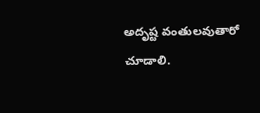అదృష్ట వంతులవుతారో చూడాలి.